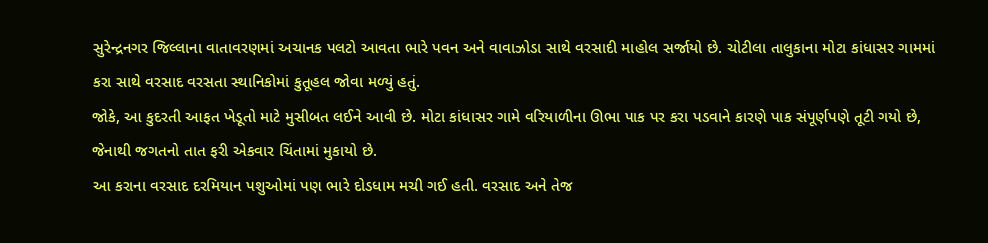સુરેન્દ્રનગર જિલ્લાના વાતાવરણમાં અચાનક પલટો આવતા ભારે પવન અને વાવાઝોડા સાથે વરસાદી માહોલ સર્જાયો છે. ચોટીલા તાલુકાના મોટા કાંધાસર ગામમાં કરા સાથે વરસાદ વરસતા સ્થાનિકોમાં કુતૂહલ જોવા મળ્યું હતું.
જોકે, આ કુદરતી આફત ખેડૂતો માટે મુસીબત લઈને આવી છે. મોટા કાંધાસર ગામે વરિયાળીના ઊભા પાક પર કરા પડવાને કારણે પાક સંપૂર્ણપણે તૂટી ગયો છે, જેનાથી જગતનો તાત ફરી એકવાર ચિંતામાં મુકાયો છે.
આ કરાના વરસાદ દરમિયાન પશુઓમાં પણ ભારે દોડધામ મચી ગઈ હતી. વરસાદ અને તેજ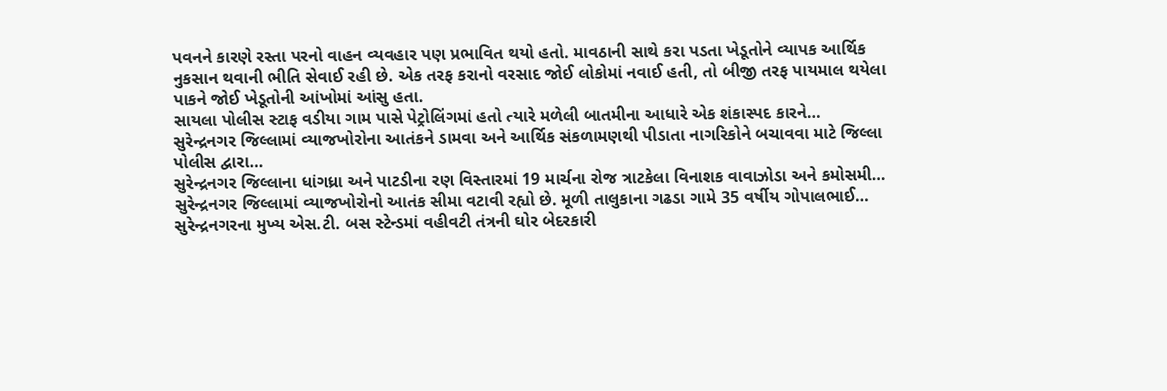પવનને કારણે રસ્તા પરનો વાહન વ્યવહાર પણ પ્રભાવિત થયો હતો. માવઠાની સાથે કરા પડતા ખેડૂતોને વ્યાપક આર્થિક નુકસાન થવાની ભીતિ સેવાઈ રહી છે. એક તરફ કરાનો વરસાદ જોઈ લોકોમાં નવાઈ હતી, તો બીજી તરફ પાયમાલ થયેલા પાકને જોઈ ખેડૂતોની આંખોમાં આંસુ હતા.
સાયલા પોલીસ સ્ટાફ વડીયા ગામ પાસે પેટ્રોલિંગમાં હતો ત્યારે મળેલી બાતમીના આધારે એક શંકાસ્પદ કારને…
સુરેન્દ્રનગર જિલ્લામાં વ્યાજખોરોના આતંકને ડામવા અને આર્થિક સંકળામણથી પીડાતા નાગરિકોને બચાવવા માટે જિલ્લા પોલીસ દ્વારા…
સુરેન્દ્રનગર જિલ્લાના ધાંગધ્રા અને પાટડીના રણ વિસ્તારમાં 19 માર્ચના રોજ ત્રાટકેલા વિનાશક વાવાઝોડા અને કમોસમી…
સુરેન્દ્રનગર જિલ્લામાં વ્યાજખોરોનો આતંક સીમા વટાવી રહ્યો છે. મૂળી તાલુકાના ગઢડા ગામે 35 વર્ષીય ગોપાલભાઈ…
સુરેન્દ્રનગરના મુખ્ય એસ.ટી. બસ સ્ટેન્ડમાં વહીવટી તંત્રની ઘોર બેદરકારી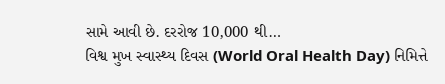સામે આવી છે. દરરોજ 10,000 થી…
વિશ્વ મુખ સ્વાસ્થ્ય દિવસ (World Oral Health Day) નિમિત્તે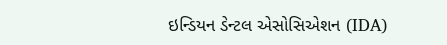ઇન્ડિયન ડેન્ટલ એસોસિએશન (IDA)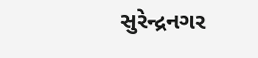સુરેન્દ્રનગર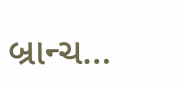બ્રાન્ચ…